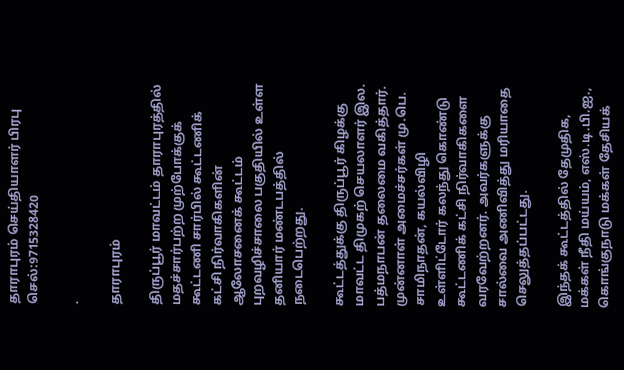தாராபுரம் செய்தியாளர் பிரபு
செல்:9715328420

.

தாராபுரம்

திருப்பூர் மாவட்டம் தாராபுரத்தில் மதச்சார்பற்ற முற்போக்குக் கூட்டணி சார்பில் கூட்டணிக் கட்சி நிர்வாகிகளின் ஆலோசனைக் கூட்டம் புறவழிச்சாலை பகுதியில் உள்ள தனியார் மண்டபத்தில் நடைபெற்றது.

கூட்டத்துக்கு திருப்பூர் கிழக்கு மாவட்ட திமுகற் செயலாளர் இல. பத்மநாபன் தலைமை வகித்தார். முன்னாள் அமைச்சர்கள் மு.பெ. சாமிநாதன், கயல்விழி உள்ளிட்டோர் கலந்து கொண்டு கூட்டணிக் கட்சி நிர்வாகிகளை வரவேற்றனர். அவர்களுக்கு சால்வை அணிவித்து மரியாதை செலுத்தப்பட்டது.

இந்தக் கூட்டத்தில் தேமுதிக, மக்கள் நீதி மய்யம், எஸ்.டி.பி.ஐ., கொங்குநாடு மக்கள் தேசியக்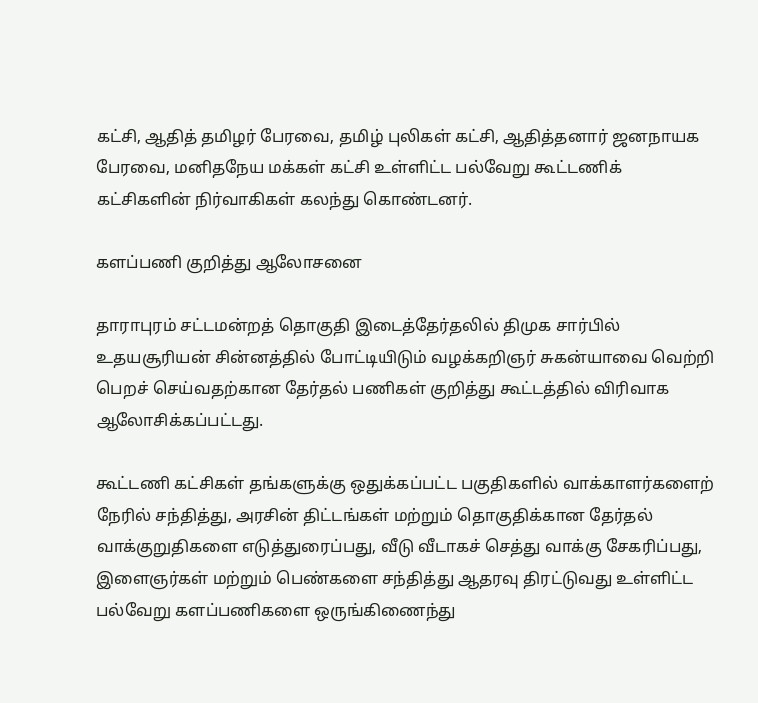கட்சி, ஆதித் தமிழர் பேரவை, தமிழ் புலிகள் கட்சி, ஆதித்தனார் ஜனநாயக பேரவை, மனிதநேய மக்கள் கட்சி உள்ளிட்ட பல்வேறு கூட்டணிக் கட்சிகளின் நிர்வாகிகள் கலந்து கொண்டனர்.

களப்பணி குறித்து ஆலோசனை

தாராபுரம் சட்டமன்றத் தொகுதி இடைத்தேர்தலில் திமுக சார்பில் உதயசூரியன் சின்னத்தில் போட்டியிடும் வழக்கறிஞர் சுகன்யாவை வெற்றி பெறச் செய்வதற்கான தேர்தல் பணிகள் குறித்து கூட்டத்தில் விரிவாக ஆலோசிக்கப்பட்டது.

கூட்டணி கட்சிகள் தங்களுக்கு ஒதுக்கப்பட்ட பகுதிகளில் வாக்காளர்களைற் நேரில் சந்தித்து, அரசின் திட்டங்கள் மற்றும் தொகுதிக்கான தேர்தல் வாக்குறுதிகளை எடுத்துரைப்பது, வீடு வீடாகச் செத்து வாக்கு சேகரிப்பது, இளைஞர்கள் மற்றும் பெண்களை சந்தித்து ஆதரவு திரட்டுவது உள்ளிட்ட பல்வேறு களப்பணிகளை ஒருங்கிணைந்து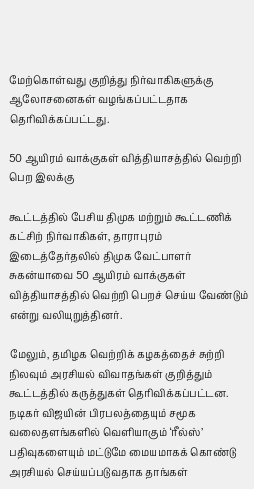மேற்கொள்வது குறித்து நிர்வாகிகளுக்கு ஆலோசனைகள் வழங்கப்பட்டதாக தெரிவிக்கப்பட்டது.

50 ஆயிரம் வாக்குகள் வித்தியாசத்தில் வெற்றி பெற இலக்கு

கூட்டத்தில் பேசிய திமுக மற்றும் கூட்டணிக் கட்சிற் நிர்வாகிகள், தாராபுரம் இடைத்தேர்தலில் திமுக வேட்பாளர் சுகன்யாவை 50 ஆயிரம் வாக்குகள் வித்தியாசத்தில் வெற்றி பெறச் செய்ய வேண்டும் என்று வலியுறுத்தினர்.

மேலும், தமிழக வெற்றிக் கழகத்தைச் சுற்றி நிலவும் அரசியல் விவாதங்கள் குறித்தும் கூட்டத்தில் கருத்துகள் தெரிவிக்கப்பட்டன. நடிகர் விஜயின் பிரபலத்தையும் சமூக வலைதளங்களில் வெளியாகும் ‘ரீல்ஸ்’ பதிவுகளையும் மட்டுமே மையமாகக் கொண்டு அரசியல் செய்யப்படுவதாக தாங்கள்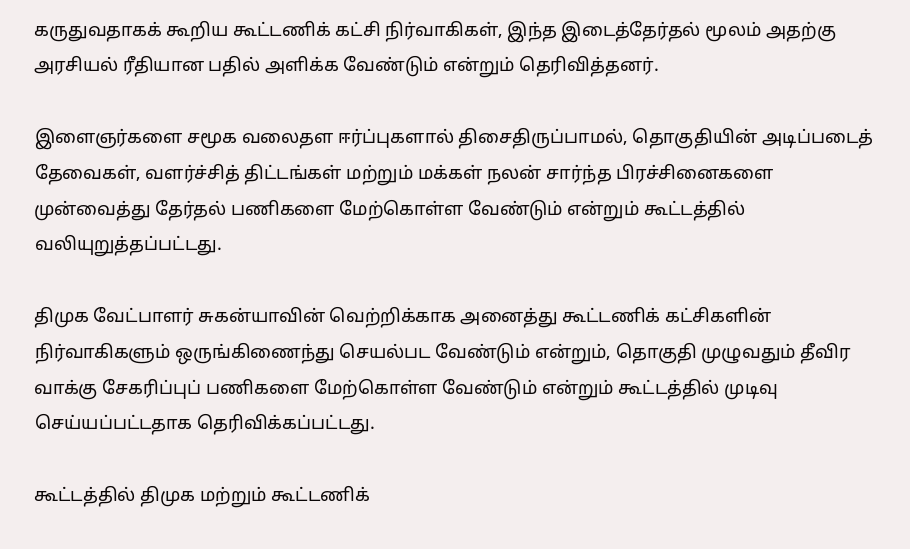கருதுவதாகக் கூறிய கூட்டணிக் கட்சி நிர்வாகிகள், இந்த இடைத்தேர்தல் மூலம் அதற்கு அரசியல் ரீதியான பதில் அளிக்க வேண்டும் என்றும் தெரிவித்தனர்.

இளைஞர்களை சமூக வலைதள ஈர்ப்புகளால் திசைதிருப்பாமல், தொகுதியின் அடிப்படைத் தேவைகள், வளர்ச்சித் திட்டங்கள் மற்றும் மக்கள் நலன் சார்ந்த பிரச்சினைகளை முன்வைத்து தேர்தல் பணிகளை மேற்கொள்ள வேண்டும் என்றும் கூட்டத்தில் வலியுறுத்தப்பட்டது.

திமுக வேட்பாளர் சுகன்யாவின் வெற்றிக்காக அனைத்து கூட்டணிக் கட்சிகளின் நிர்வாகிகளும் ஒருங்கிணைந்து செயல்பட வேண்டும் என்றும், தொகுதி முழுவதும் தீவிர வாக்கு சேகரிப்புப் பணிகளை மேற்கொள்ள வேண்டும் என்றும் கூட்டத்தில் முடிவு செய்யப்பட்டதாக தெரிவிக்கப்பட்டது.

கூட்டத்தில் திமுக மற்றும் கூட்டணிக்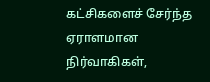கட்சிகளைச் சேர்ந்த ஏராளமான நிர்வாகிகள்,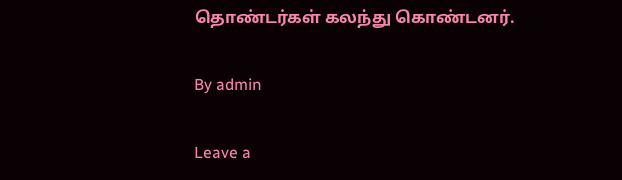தொண்டர்கள் கலந்து கொண்டனர்.

By admin

Leave a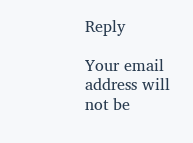Reply

Your email address will not be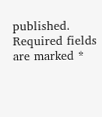published. Required fields are marked *